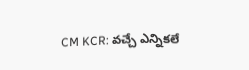CM KCR: వచ్చే ఎన్నికలే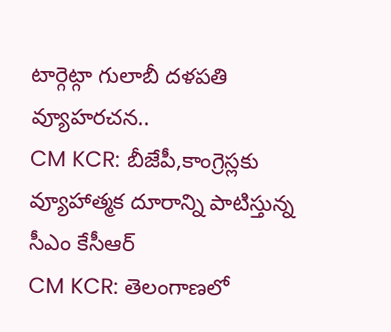టార్గెట్గా గులాబీ దళపతి వ్యూహరచన..
CM KCR: బీజేపీ,కాంగ్రెస్లకు వ్యూహాత్మక దూరాన్ని పాటిస్తున్న సీఎం కేసీఆర్
CM KCR: తెలంగాణలో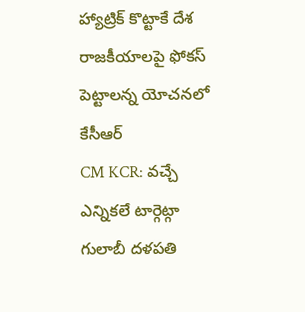హ్యాట్రిక్ కొట్టాకే దేశ రాజకీయాలపై ఫోకస్ పెట్టాలన్న యోచనలో కేసీఆర్
CM KCR: వచ్చే ఎన్నికలే టార్గెట్గా గులాబీ దళపతి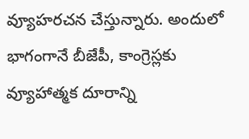వ్యూహరచన చేస్తున్నారు. అందులో భాగంగానే బీజేపీ, కాంగ్రెస్లకు వ్యూహాత్మక దూరాన్ని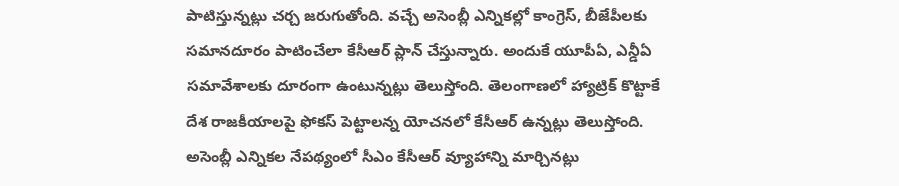పాటిస్తున్నట్లు చర్చ జరుగుతోంది. వచ్చే అసెంబ్లీ ఎన్నికల్లో కాంగ్రెస్, బీజేపీలకు సమానదూరం పాటించేలా కేసీఆర్ ప్లాన్ చేస్తున్నారు. అందుకే యూపీఏ, ఎన్డీఏ సమావేశాలకు దూరంగా ఉంటున్నట్లు తెలుస్తోంది. తెలంగాణలో హ్యాట్రిక్ కొట్టాకే దేశ రాజకీయాలపై ఫోకస్ పెట్టాలన్న యోచనలో కేసీఆర్ ఉన్నట్లు తెలుస్తోంది.
అసెంబ్లీ ఎన్నికల నేపథ్యంలో సీఎం కేసీఆర్ వ్యూహాన్ని మార్చినట్లు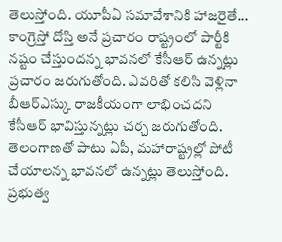తెలుస్తోంది. యూపీఏ సమావేశానికి హాజరైతే... కాంగ్రెస్తో దోస్తి అనే ప్రచారం రాష్ట్రంలో పార్టీకి నష్టం చేస్తుందన్న భావనలో కేసీఆర్ ఉన్నట్లు ప్రచారం జరుగుతోంది. ఎవరితో కలిసి వెళ్లినా బీఆర్ఎస్కు రాజకీయంగా లాభించదని కేసీఆర్ భావిస్తున్నట్లు చర్చ జరుగుతోంది. తెలంగాణతో పాటు ఏపీ, మహారాష్ట్రల్లో పోటీ చేయాలన్న భావనలో ఉన్నట్లు తెలుస్తోంది. ప్రభుత్వ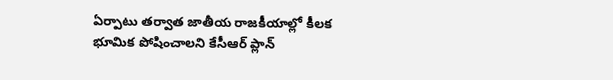ఏర్పాటు తర్వాత జాతీయ రాజకీయాల్లో కీలక భూమిక పోషించాలని కేసీఆర్ ప్లాన్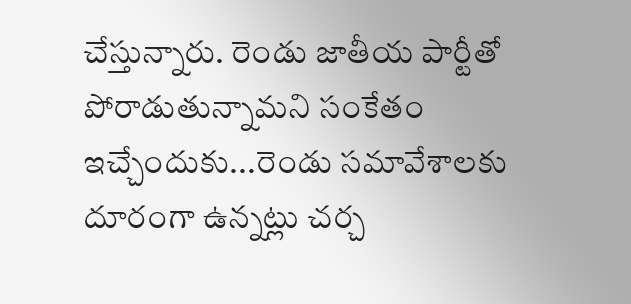చేస్తున్నారు. రెండు జాతీయ పార్టీతో పోరాడుతున్నామని సంకేతం ఇచ్చేందుకు...రెండు సమావేశాలకు దూరంగా ఉన్నట్లు చర్చ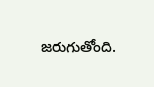జరుగుతోంది.